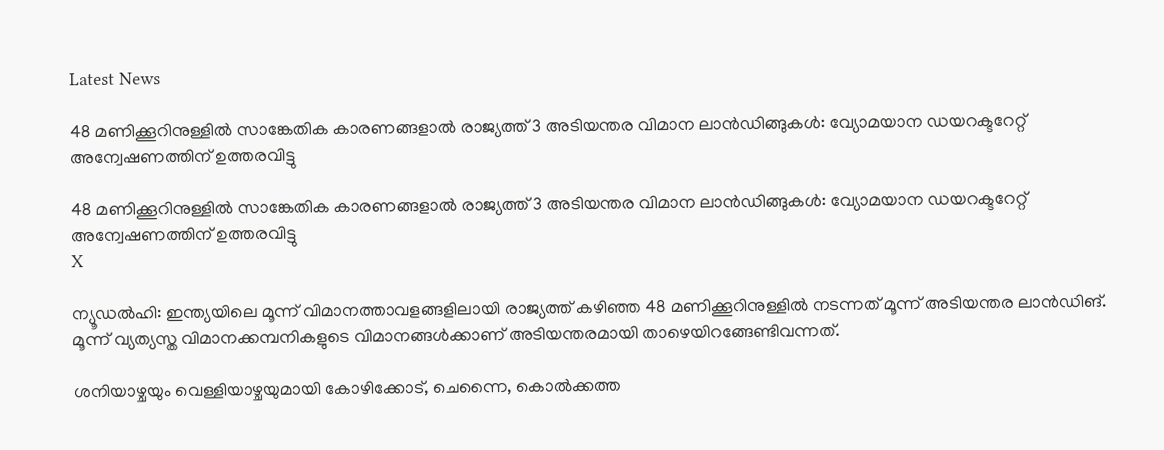Latest News

48 മണിക്കൂറിനുള്ളില്‍ സാങ്കേതിക കാരണങ്ങളാല്‍ രാജ്യത്ത് 3 അടിയന്തര വിമാന ലാന്‍ഡിങ്ങുകള്‍: വ്യോമയാന ഡയറക്ടറേറ്റ് അന്വേഷണത്തിന് ഉത്തരവിട്ടു

48 മണിക്കൂറിനുള്ളില്‍ സാങ്കേതിക കാരണങ്ങളാല്‍ രാജ്യത്ത് 3 അടിയന്തര വിമാന ലാന്‍ഡിങ്ങുകള്‍: വ്യോമയാന ഡയറക്ടറേറ്റ് അന്വേഷണത്തിന് ഉത്തരവിട്ടു
X

ന്യൂഡല്‍ഹി: ഇന്ത്യയിലെ മൂന്ന് വിമാനത്താവളങ്ങളിലായി രാജ്യത്ത് കഴിഞ്ഞ 48 മണിക്കൂറിനുള്ളില്‍ നടന്നത് മൂന്ന് അടിയന്തര ലാന്‍ഡിങ്. മൂന്ന് വ്യത്യസ്ത വിമാനക്കമ്പനികളുടെ വിമാനങ്ങള്‍ക്കാണ് അടിയന്തരമായി താഴെയിറങ്ങേണ്ടിവന്നത്.

ശനിയാഴ്ചയും വെള്ളിയാഴ്ചയുമായി കോഴിക്കോട്, ചെന്നൈ, കൊല്‍ക്കത്ത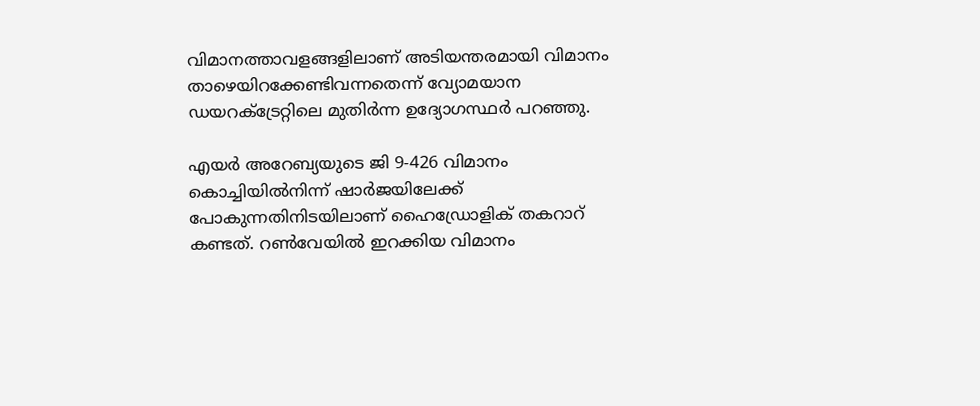വിമാനത്താവളങ്ങളിലാണ് അടിയന്തരമായി വിമാനം താഴെയിറക്കേണ്ടിവന്നതെന്ന് വ്യോമയാന ഡയറക്ട്രേറ്റിലെ മുതിര്‍ന്ന ഉദ്യോഗസ്ഥര്‍ പറഞ്ഞു.

എയര്‍ അറേബ്യയുടെ ജി 9-426 വിമാനം കൊച്ചിയില്‍നിന്ന് ഷാര്‍ജയിലേക്ക് പോകുന്നതിനിടയിലാണ് ഹൈഡ്രോളിക് തകറാറ് കണ്ടത്. റണ്‍വേയില്‍ ഇറക്കിയ വിമാനം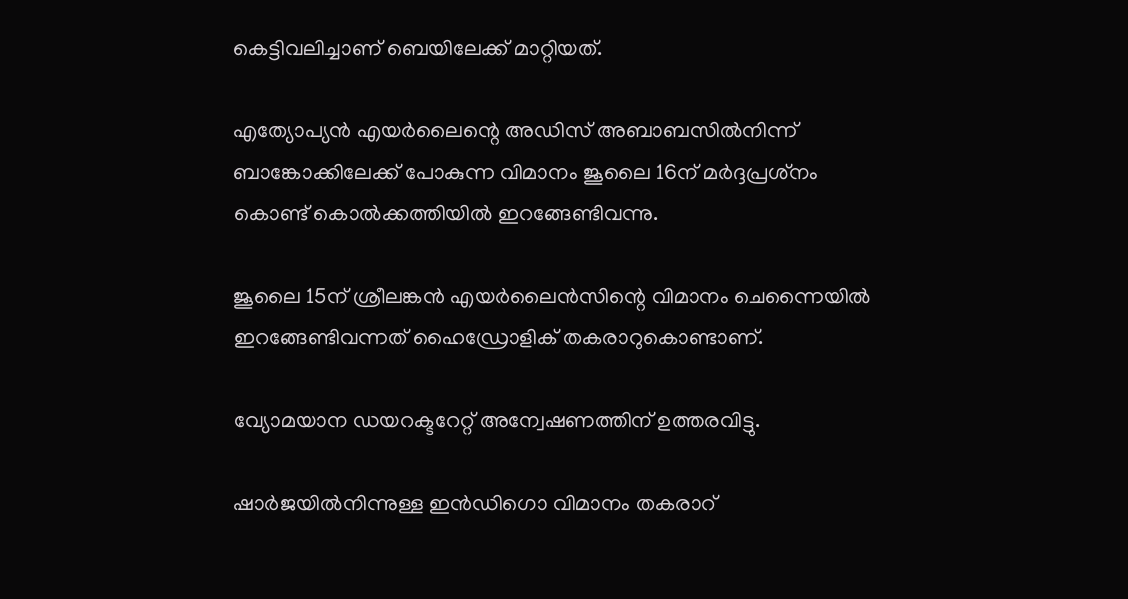കെട്ടിവലിച്ചാണ് ബെയിലേക്ക് മാറ്റിയത്.

എത്യോപ്യന്‍ എയര്‍ലൈന്റെ അഡിസ് അബാബസില്‍നിന്ന് ബാങ്കോക്കിലേക്ക് പോകുന്ന വിമാനം ജൂലൈ 16ന് മര്‍ദ്ദപ്രശ്‌നം കൊണ്ട് കൊല്‍ക്കത്തിയില്‍ ഇറങ്ങേണ്ടിവന്നു.

ജൂലൈ 15ന് ശ്രീലങ്കന്‍ എയര്‍ലൈന്‍സിന്റെ വിമാനം ചെന്നൈയില്‍ ഇറങ്ങേണ്ടിവന്നത് ഹൈഡ്രോളിക് തകരാറുകൊണ്ടാണ്.

വ്യോമയാന ഡയറക്ടറേറ്റ് അന്വേഷണത്തിന് ഉത്തരവിട്ടു.

ഷാര്‍ജയില്‍നിന്നുള്ള ഇന്‍ഡിഗൊ വിമാനം തകരാറ്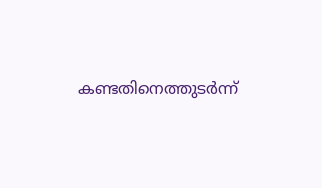കണ്ടതിനെത്തുടര്‍ന്ന്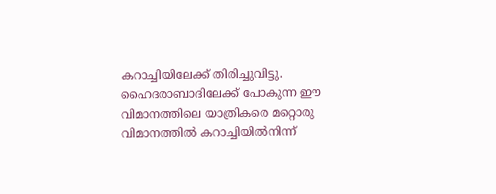കറാച്ചിയിലേക്ക് തിരിച്ചുവിട്ടു. ഹൈദരാബാദിലേക്ക് പോകുന്ന ഈ വിമാനത്തിലെ യാത്രികരെ മറ്റൊരു വിമാനത്തില്‍ കറാച്ചിയില്‍നിന്ന്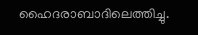ഹൈദരാബാദിലെത്തിച്ചു.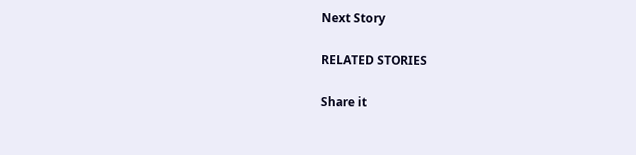Next Story

RELATED STORIES

Share it